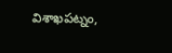విశాఖపట్నం,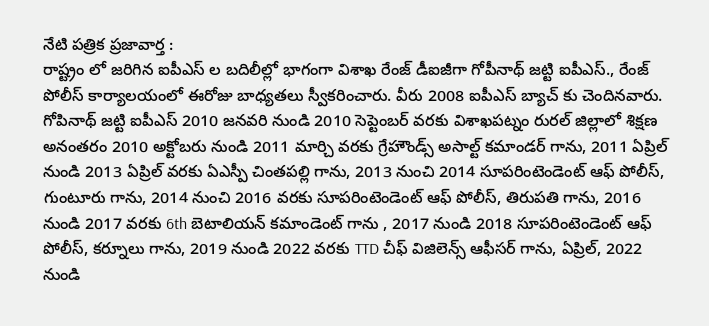నేటి పత్రిక ప్రజావార్త :
రాష్ట్రం లో జరిగిన ఐపీఎస్ ల బదిలీల్లో భాగంగా విశాఖ రేంజ్ డీఐజీగా గోపీనాథ్ జట్టి ఐపీఎస్., రేంజ్ పోలీస్ కార్యాలయంలో ఈరోజు బాధ్యతలు స్వీకరించారు. వీరు 2008 ఐపీఎస్ బ్యాచ్ కు చెందినవారు. గోపినాథ్ జట్టి ఐపీఎస్ 2010 జనవరి నుండి 2010 సెప్టెంబర్ వరకు విశాఖపట్నం రురల్ జిల్లాలో శిక్షణ అనంతరం 2010 అక్టోబరు నుండి 2011 మార్చి వరకు గ్రేహౌండ్స్ అసాల్ట్ కమాండర్ గాను, 2011 ఏప్రిల్ నుండి 2013 ఏప్రిల్ వరకు ఏఎస్పీ చింతపల్లి గాను, 2013 నుంచి 2014 సూపరింటెండెంట్ ఆఫ్ పోలీస్, గుంటూరు గాను, 2014 నుంచి 2016 వరకు సూపరింటెండెంట్ ఆఫ్ పోలీస్, తిరుపతి గాను, 2016 నుండి 2017 వరకు 6th బెటాలియన్ కమాండెంట్ గాను , 2017 నుండి 2018 సూపరింటెండెంట్ ఆఫ్ పోలీస్, కర్నూలు గాను, 2019 నుండి 2022 వరకు TTD చీఫ్ విజిలెన్స్ ఆఫీసర్ గాను, ఏప్రిల్, 2022 నుండి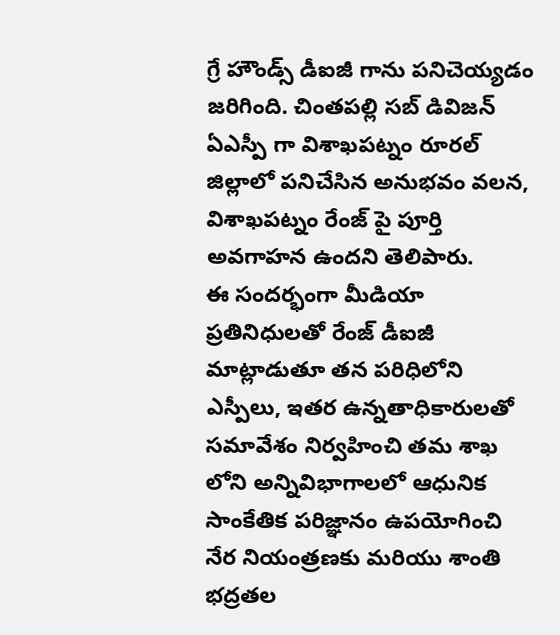గ్రే హౌండ్స్ డీఐజీ గాను పనిచెయ్యడం జరిగింది. చింతపల్లి సబ్ డివిజన్ ఏఎస్పీ గా విశాఖపట్నం రూరల్ జిల్లాలో పనిచేసిన అనుభవం వలన, విశాఖపట్నం రేంజ్ పై పూర్తి అవగాహన ఉందని తెలిపారు.
ఈ సందర్భంగా మీడియా ప్రతినిధులతో రేంజ్ డీఐజీ మాట్లాడుతూ తన పరిధిలోని ఎస్పీలు, ఇతర ఉన్నతాధికారులతో సమావేశం నిర్వహించి తమ శాఖ లోని అన్నివిభాగాలలో ఆధునిక సాంకేతిక పరిజ్ఞానం ఉపయోగించి నేర నియంత్రణకు మరియు శాంతి భద్రతల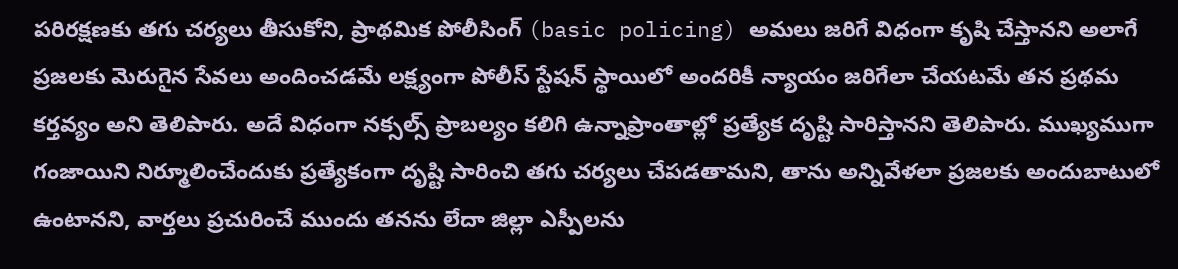పరిరక్షణకు తగు చర్యలు తీసుకోని, ప్రాథమిక పోలీసింగ్ (basic policing) అమలు జరిగే విధంగా కృషి చేస్తానని అలాగే ప్రజలకు మెరుగైన సేవలు అందించడమే లక్ష్యంగా పోలీస్ స్టేషన్ స్థాయిలో అందరికీ న్యాయం జరిగేలా చేయటమే తన ప్రథమ కర్తవ్యం అని తెలిపారు. అదే విధంగా నక్సల్స్ ప్రాబల్యం కలిగి ఉన్నాప్రాంతాల్లో ప్రత్యేక దృష్టి సారిస్తానని తెలిపారు. ముఖ్యముగా గంజాయిని నిర్మూలించేందుకు ప్రత్యేకంగా దృష్టి సారించి తగు చర్యలు చేపడతామని, తాను అన్నివేళలా ప్రజలకు అందుబాటులో ఉంటానని, వార్తలు ప్రచురించే ముందు తనను లేదా జిల్లా ఎస్పీలను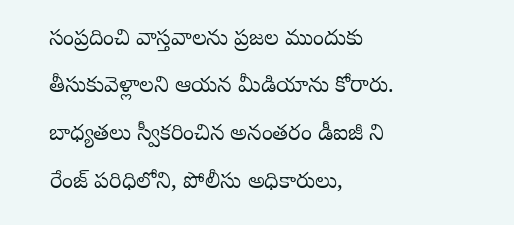సంప్రదించి వాస్తవాలను ప్రజల ముందుకు తీసుకువెళ్లాలని ఆయన మీడియాను కోరారు.
బాధ్యతలు స్వీకరించిన అనంతరం డీఐజీ ని రేంజ్ పరిధిలోని, పోలీసు అధికారులు,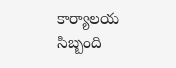కార్యాలయ సిబ్బంది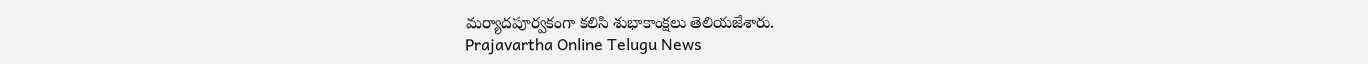మర్యాదపూర్వకంగా కలిసి శుభాకాంక్షలు తెలియజేశారు.
Prajavartha Online Telugu News